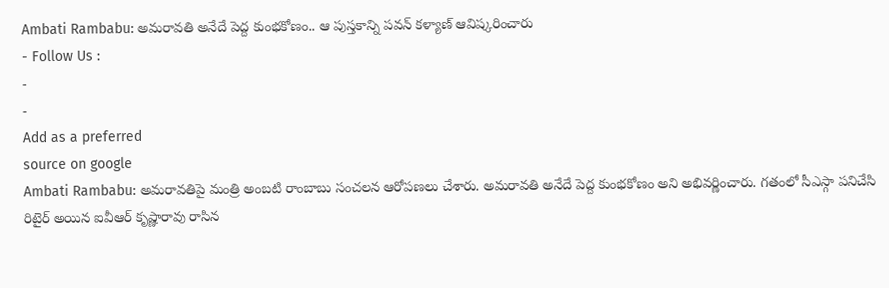Ambati Rambabu: అమరావతి అనేదే పెద్ద కుంభకోణం.. ఆ పుస్తకాన్ని పవన్ కళ్యాణ్ ఆవిష్కరించారు
- Follow Us :
-
-
Add as a preferred
source on google
Ambati Rambabu: అమరావతిపై మంత్రి అంబటి రాంబాబు సంచలన ఆరోపణలు చేశారు. అమరావతి అనేదే పెద్ద కుంభకోణం అని అభివర్ణించారు. గతంలో సీఎస్గా పనిచేసి రిటైర్ అయిన ఐవీఆర్ కృష్ణారావు రాసిన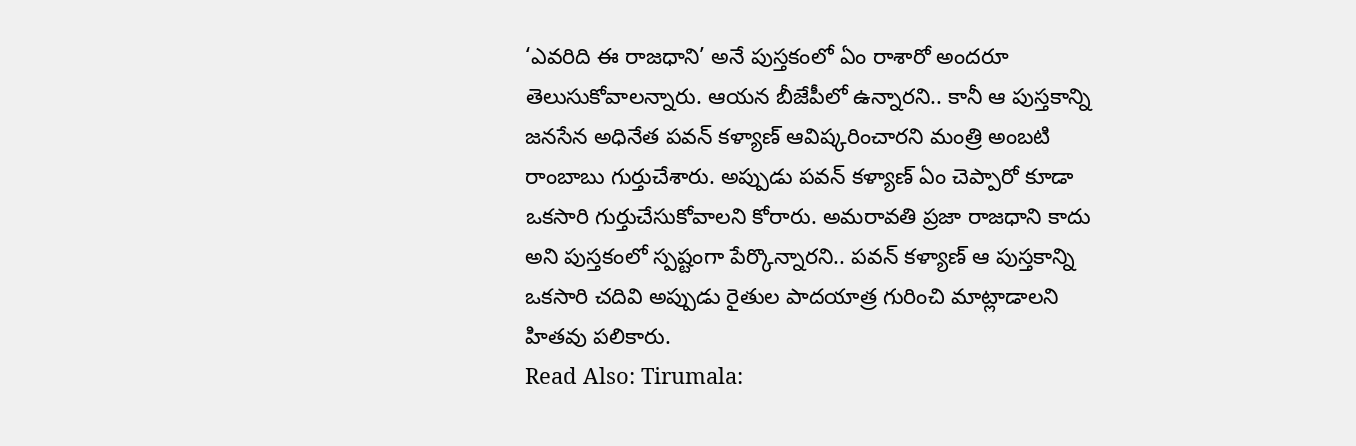‘ఎవరిది ఈ రాజధాని’ అనే పుస్తకంలో ఏం రాశారో అందరూ తెలుసుకోవాలన్నారు. ఆయన బీజేపీలో ఉన్నారని.. కానీ ఆ పుస్తకాన్ని జనసేన అధినేత పవన్ కళ్యాణ్ ఆవిష్కరించారని మంత్రి అంబటి రాంబాబు గుర్తుచేశారు. అప్పుడు పవన్ కళ్యాణ్ ఏం చెప్పారో కూడా ఒకసారి గుర్తుచేసుకోవాలని కోరారు. అమరావతి ప్రజా రాజధాని కాదు అని పుస్తకంలో స్పష్టంగా పేర్కొన్నారని.. పవన్ కళ్యాణ్ ఆ పుస్తకాన్ని ఒకసారి చదివి అప్పుడు రైతుల పాదయాత్ర గురించి మాట్లాడాలని హితవు పలికారు.
Read Also: Tirumala: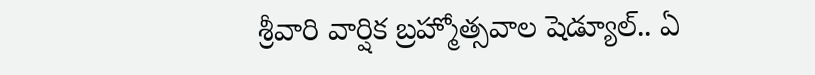శ్రీవారి వార్షిక బ్రహ్మోత్సవాల షెడ్యూల్.. ఏ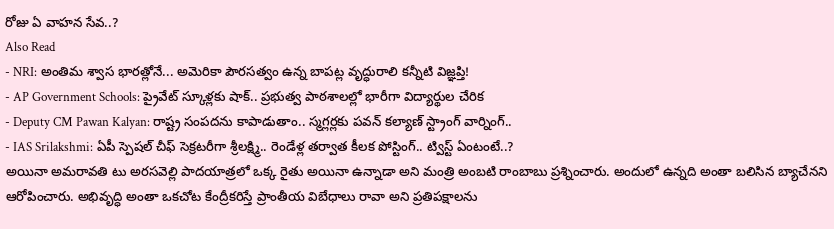రోజు ఏ వాహన సేవ..?
Also Read
- NRI: అంతిమ శ్వాస భారత్లోనే... అమెరికా పౌరసత్వం ఉన్న బాపట్ల వృద్ధురాలి కన్నీటి విజ్ఞప్తి!
- AP Government Schools: ప్రైవేట్ స్కూళ్లకు షాక్.. ప్రభుత్వ పాఠశాలల్లో భారీగా విద్యార్థుల చేరిక
- Deputy CM Pawan Kalyan: రాష్ట్ర సంపదను కాపాడుతాం.. స్మగ్లర్లకు పవన్ కల్యాణ్ స్ట్రాంగ్ వార్నింగ్..
- IAS Srilakshmi: ఏపీ స్పెషల్ చీఫ్ సెక్రటరీగా శ్రీలక్ష్మి.. రెండేళ్ల తర్వాత కీలక పోస్టింగ్.. ట్విస్ట్ ఏంటంటే..?
అయినా అమరావతి టు అరసవెల్లి పాదయాత్రలో ఒక్క రైతు అయినా ఉన్నాడా అని మంత్రి అంబటి రాంబాబు ప్రశ్నించారు. అందులో ఉన్నది అంతా బలిసిన బ్యాచేనని ఆరోపించారు. అభివృద్ధి అంతా ఒకచోట కేంద్రీకరిస్తే ప్రాంతీయ విబేధాలు రావా అని ప్రతిపక్షాలను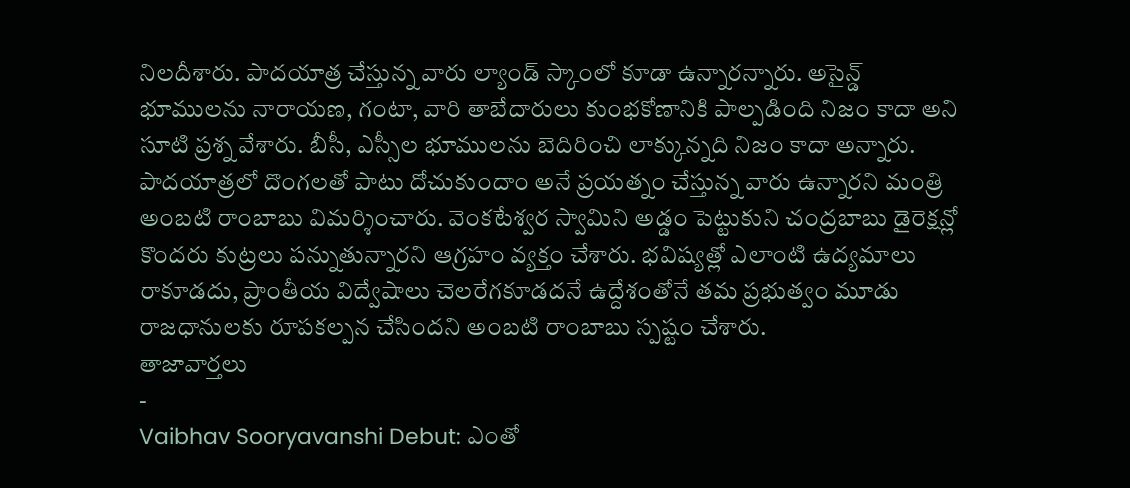నిలదీశారు. పాదయాత్ర చేస్తున్న వారు ల్యాండ్ స్కాంలో కూడా ఉన్నారన్నారు. అసైన్డ్ భూములను నారాయణ, గంటా, వారి తాబేదారులు కుంభకోణానికి పాల్పడింది నిజం కాదా అని సూటి ప్రశ్న వేశారు. బీసీ, ఎస్సీల భూములను బెదిరించి లాక్కున్నది నిజం కాదా అన్నారు. పాదయాత్రలో దొంగలతో పాటు దోచుకుందాం అనే ప్రయత్నం చేస్తున్న వారు ఉన్నారని మంత్రి అంబటి రాంబాబు విమర్శించారు. వెంకటేశ్వర స్వామిని అడ్డం పెట్టుకుని చంద్రబాబు డైరెక్షన్లో కొందరు కుట్రలు పన్నుతున్నారని ఆగ్రహం వ్యక్తం చేశారు. భవిష్యత్లో ఎలాంటి ఉద్యమాలు రాకూడదు, ప్రాంతీయ విద్వేషాలు చెలరేగకూడదనే ఉద్దేశంతోనే తమ ప్రభుత్వం మూడు రాజధానులకు రూపకల్పన చేసిందని అంబటి రాంబాబు స్పష్టం చేశారు.
తాజావార్తలు
-
Vaibhav Sooryavanshi Debut: ఎంతో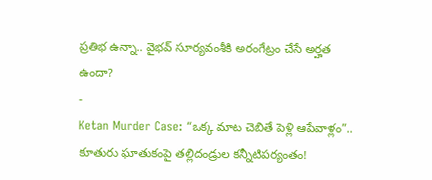ప్రతిభ ఉన్నా.. వైభవ్ సూర్యవంశీకి అరంగేట్రం చేసే అర్హత ఉందా?
-
Ketan Murder Case: “ఒక్క మాట చెబితే పెళ్లి ఆపేవాళ్లం”.. కూతురు ఘాతుకంపై తల్లిదండ్రుల కన్నీటిపర్యంతం!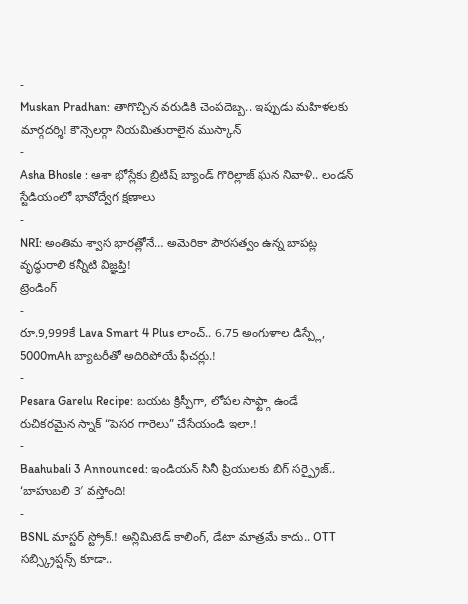-
Muskan Pradhan: తాగొచ్చిన వరుడికి చెంపదెబ్బ.. ఇప్పుడు మహిళలకు మార్గదర్శి! కౌన్సెలర్గా నియమితురాలైన ముస్కాన్
-
Asha Bhosle : ఆశా భోస్లేకు బ్రిటిష్ బ్యాండ్ గొరిల్లాజ్ ఘన నివాళి.. లండన్ స్టేడియంలో భావోద్వేగ క్షణాలు
-
NRI: అంతిమ శ్వాస భారత్లోనే… అమెరికా పౌరసత్వం ఉన్న బాపట్ల వృద్ధురాలి కన్నీటి విజ్ఞప్తి!
ట్రెండింగ్
-
రూ.9,999కే Lava Smart 4 Plus లాంచ్.. 6.75 అంగుళాల డిస్ప్లే, 5000mAh బ్యాటరీతో అదిరిపోయే ఫీచర్లు.!
-
Pesara Garelu Recipe: బయట క్రిస్పీగా, లోపల సాఫ్ట్గా ఉండే రుచికరమైన స్నాక్ “పెసర గారెలు” చేసేయండి ఇలా.!
-
Baahubali 3 Announced: ఇండియన్ సినీ ప్రియులకు బిగ్ సర్ప్రైజ్.. ‘బాహుబలి 3′ వస్తోంది!
-
BSNL మాస్టర్ స్ట్రోక్.! అన్లిమిటెడ్ కాలింగ్, డేటా మాత్రమే కాదు.. OTT సబ్స్క్రిప్షన్స్ కూడా..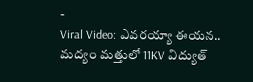-
Viral Video: ఎవరయ్యా ఈయన.. మద్యం మత్తులో 11KV విద్యుత్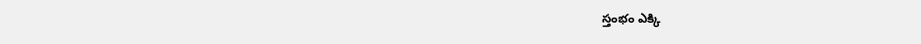స్తంభం ఎక్కి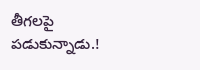తీగలపై పడుకున్నాడు.!